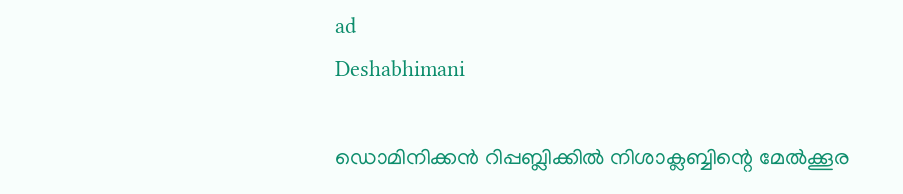ad
Deshabhimani

ഡൊമിനിക്കൻ റിപ്പബ്ലിക്കിൽ നിശാക്ലബ്ബിന്റെ മേൽക്കൂര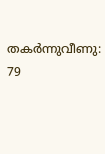തകർന്നുവീണു: 79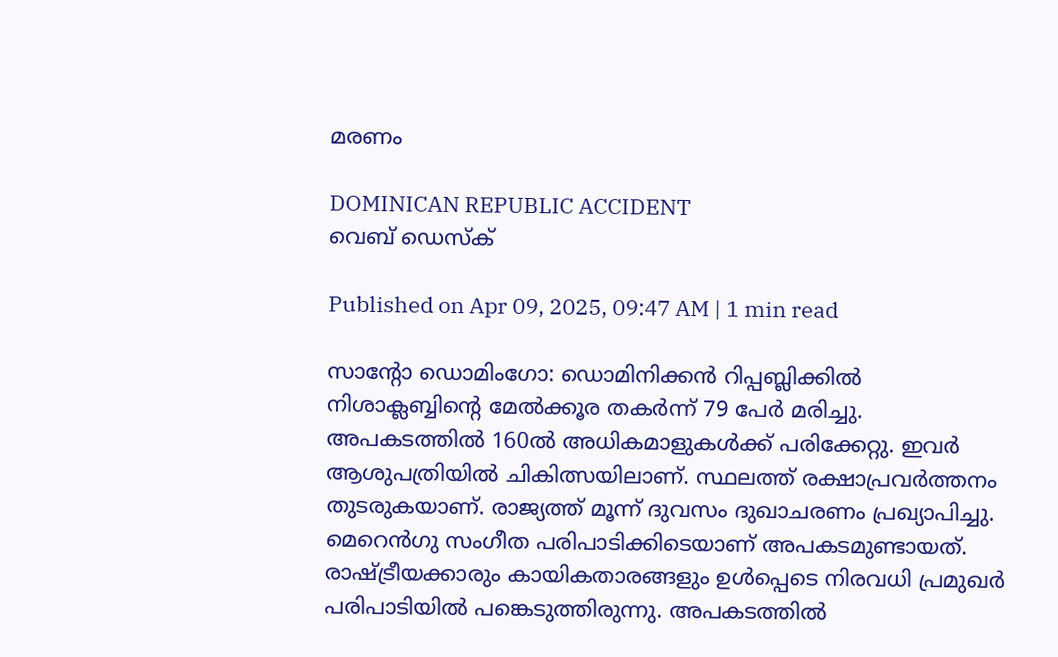മരണം

DOMINICAN REPUBLIC ACCIDENT
വെബ് ഡെസ്ക്

Published on Apr 09, 2025, 09:47 AM | 1 min read

സാൻ്റോ ഡൊമിംഗോ: ഡൊമിനിക്കൻ റിപ്പബ്ലിക്കിൽ നിശാക്ലബ്ബിന്റെ മേൽക്കൂര തകർന്ന് 79 പേർ മരിച്ചു. അപകടത്തിൽ 160ൽ അധികമാളുകൾക്ക് പരിക്കേറ്റു. ഇവർ ആശുപത്രിയിൽ ചികിത്സയിലാണ്. സ്ഥലത്ത് രക്ഷാപ്രവർത്തനം തുടരുകയാണ്. രാജ്യത്ത് മൂന്ന് ദുവസം ദുഖാചരണം പ്രഖ്യാപിച്ചു. മെറെൻഗു സംഗീത പരിപാടിക്കിടെയാണ് അപകടമുണ്ടായത്. രാഷ്ട്രീയക്കാരും കായികതാരങ്ങളും ഉൾപ്പെടെ നിരവധി പ്രമുഖർ പരിപാടിയിൽ പങ്കെടുത്തിരുന്നു. അപകടത്തിൽ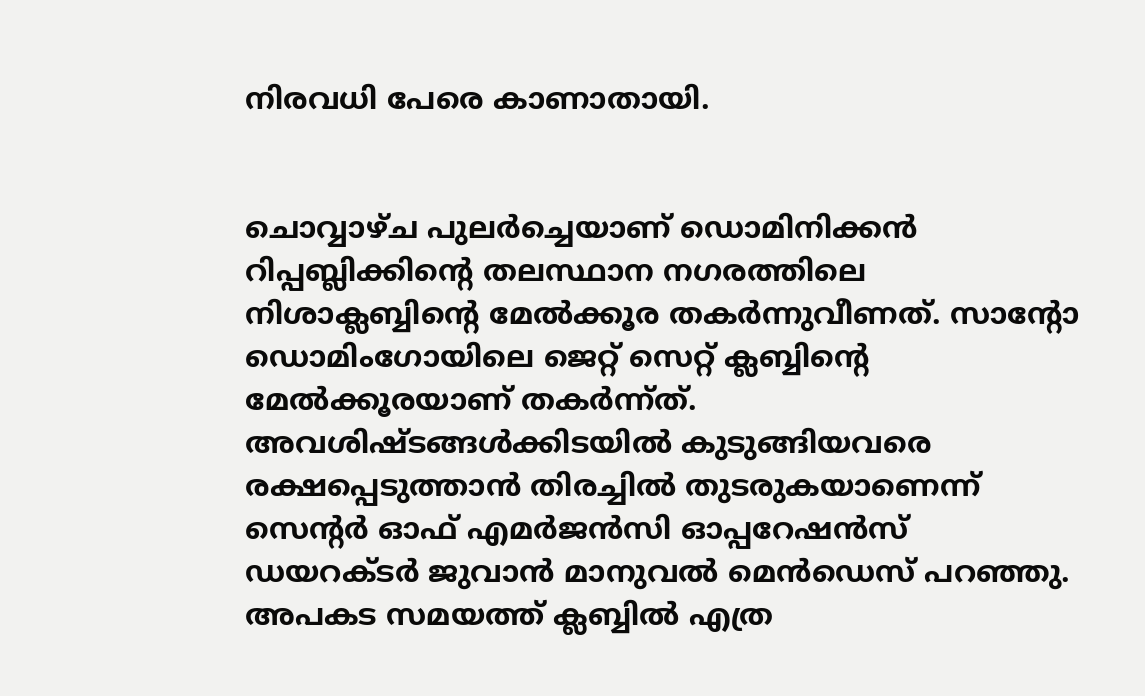നിരവധി പേരെ കാണാതായി.


ചൊവ്വാഴ്ച പുലർച്ചെയാണ് ഡൊമിനിക്കൻ റിപ്പബ്ലിക്കിന്റെ തലസ്ഥാന നഗരത്തിലെ നിശാക്ലബ്ബിന്റെ മേൽക്കൂര തകർന്നുവീണത്. സാന്റോ ഡൊമിംഗോയിലെ ജെറ്റ് സെറ്റ് ക്ലബ്ബിന്റെ മേൽക്കൂരയാണ് തകർന്ന്ത്. അവശിഷ്ടങ്ങൾക്കിടയിൽ കുടുങ്ങിയവരെ രക്ഷപ്പെടുത്താൻ തിരച്ചിൽ തുടരുകയാണെന്ന് സെന്റർ ഓഫ് എമർജൻസി ഓപ്പറേഷൻസ് ഡയറക്ടർ ജുവാൻ മാനുവൽ മെൻഡെസ് പറഞ്ഞു. അപകട സമയത്ത് ക്ലബ്ബിൽ എത്ര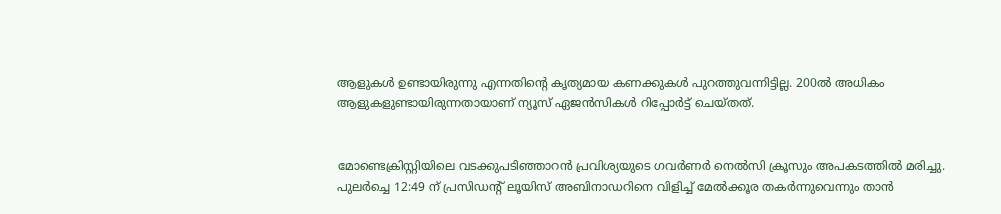ആളുകൾ ഉണ്ടായിരുന്നു എന്നതിന്റെ കൃത്യമായ കണക്കുകൾ പുറത്തുവന്നിട്ടില്ല. 200ൽ അധികം ആളുകളുണ്ടായിരുന്നതായാണ് ന്യൂസ് ഏജൻസികൾ റിപ്പോർട്ട് ചെയ്തത്.


മോണ്ടെക്രിസ്റ്റിയിലെ വടക്കുപടിഞ്ഞാറൻ പ്രവിശ്യയുടെ ഗവർണർ നെൽസി ക്രൂസും അപകടത്തിൽ മരിച്ചു. പുലർച്ചെ 12:49 ന് പ്രസിഡന്റ് ലൂയിസ് അബിനാഡറിനെ വിളിച്ച് മേൽക്കൂര തകർന്നുവെന്നും താൻ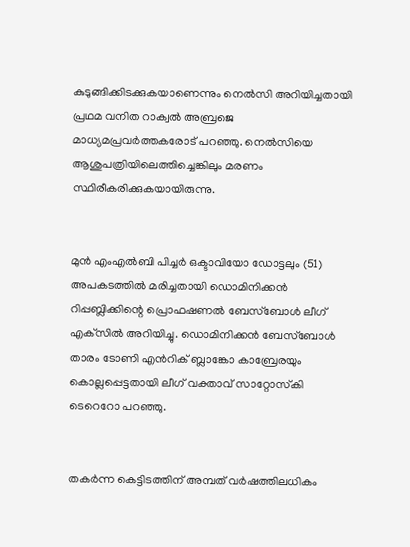കുടുങ്ങിക്കിടക്കുകയാണെന്നും നെൽസി അറിയിച്ചതായി പ്രഥമ വനിത റാക്വൽ അബ്രജെ മാധ്യമപ്രവർത്തകരോട് പറഞ്ഞു. നെൽസിയെ ആശുപത്രിയിലെത്തിച്ചെങ്കിലും മരണം സ്ഥിരീകരിക്കുകയായിരുന്നു.


മുൻ എംഎൽബി പിച്ചർ ഒക്ടാവിയോ ഡോട്ടലും (51) അപകടത്തിൽ മരിച്ചതായി ഡൊമിനിക്കൻ റിപ്പബ്ലിക്കിന്റെ പ്രൊഫഷണൽ ബേസ്ബോൾ ലീഗ് എക്‌സിൽ അറിയിച്ചു. ഡൊമിനിക്കൻ ബേസ്ബോൾ താരം ടോണി എൻറിക് ബ്ലാങ്കോ കാബ്രേരയും കൊല്ലപ്പെട്ടതായി ലീഗ് വക്താവ് സാറ്റോസ്‌കി ടെറെറോ പറഞ്ഞു.


തകർന്ന കെട്ടിടത്തിന് അമ്പത് വർഷത്തിലധികം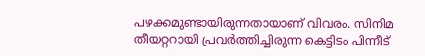പഴക്കമുണ്ടായിരുന്നതായാണ് വിവരം. സിനിമ തീയറ്ററായി പ്രവർത്തിച്ചിരുന്ന കെട്ടിടം പിന്നീട്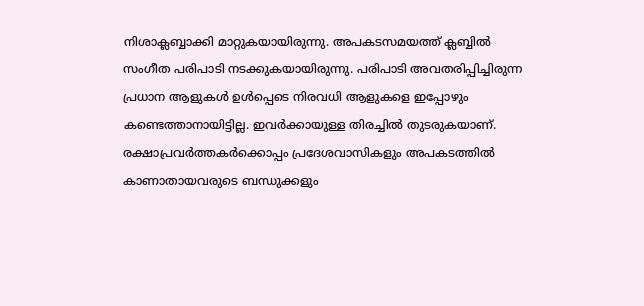നിശാക്ലബ്ബാക്കി മാറ്റുകയായിരുന്നു. അപകടസമയത്ത് ക്ലബ്ബിൽ സംഗീത പരിപാടി നടക്കുകയായിരുന്നു. പരിപാടി അവതരിപ്പിച്ചിരുന്ന പ്രധാന ആളുകൾ ഉൾപ്പെടെ നിരവധി ആളുകളെ ഇപ്പോഴും കണ്ടെത്താനായിട്ടില്ല. ഇവർക്കായുള്ള തിരച്ചിൽ തുടരുകയാണ്. രക്ഷാപ്രവർത്തകർക്കൊപ്പം പ്രദേശവാസികളും അപകടത്തിൽ കാണാതായവരുടെ ബന്ധുക്കളും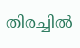തിരച്ചിൽ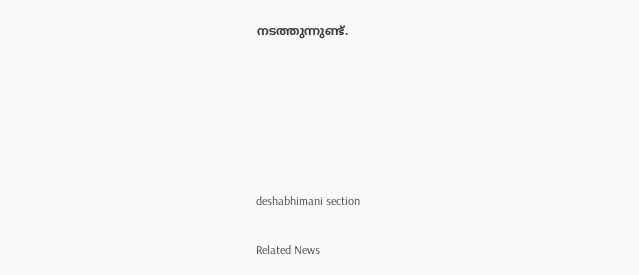നടത്തുന്നുണ്ട്.






deshabhimani section

Related News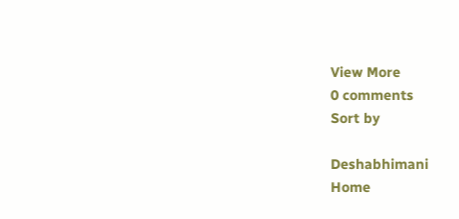View More
0 comments
Sort by

Deshabhimani
Home